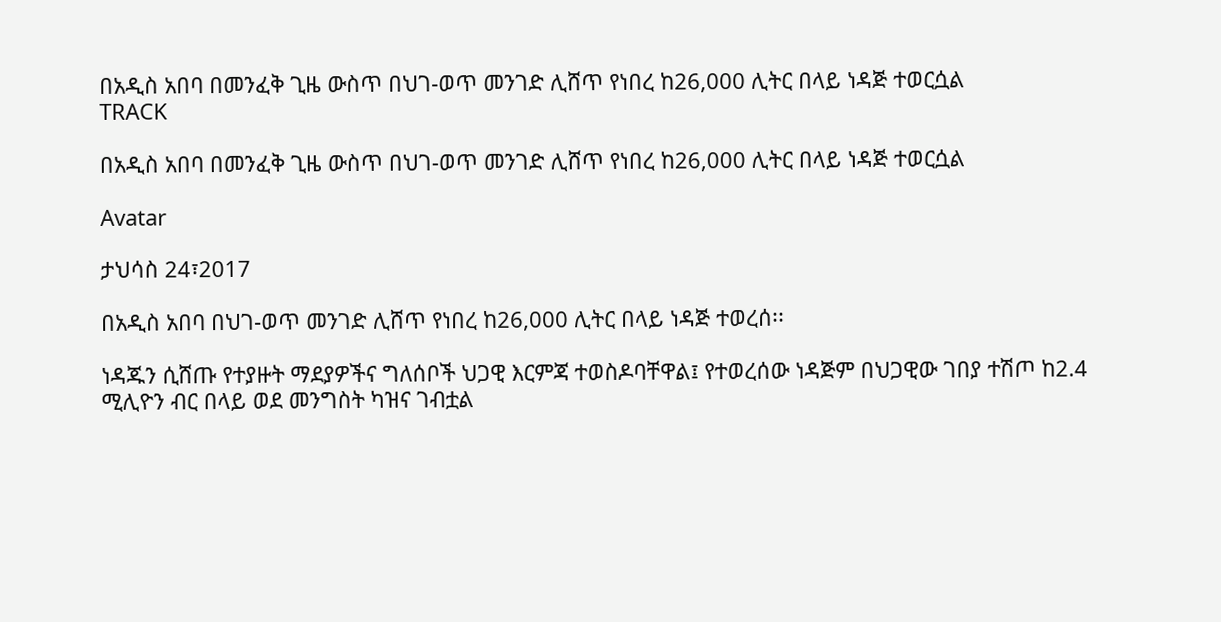በአዲስ አበባ በመንፈቅ ጊዜ ውስጥ በህገ-ወጥ መንገድ ሊሸጥ የነበረ ከ26,000 ሊትር በላይ ነዳጅ ተወርሷል
TRACK

በአዲስ አበባ በመንፈቅ ጊዜ ውስጥ በህገ-ወጥ መንገድ ሊሸጥ የነበረ ከ26,000 ሊትር በላይ ነዳጅ ተወርሷል

Avatar

ታህሳስ 24፣2017

በአዲስ አበባ በህገ-ወጥ መንገድ ሊሸጥ የነበረ ከ26,000 ሊትር በላይ ነዳጅ ተወረሰ፡፡

ነዳጁን ሲሸጡ የተያዙት ማደያዎችና ግለሰቦች ህጋዊ እርምጃ ተወስዶባቸዋል፤ የተወረሰው ነዳጅም በህጋዊው ገበያ ተሽጦ ከ2.4 ሚሊዮን ብር በላይ ወደ መንግስት ካዝና ገብቷል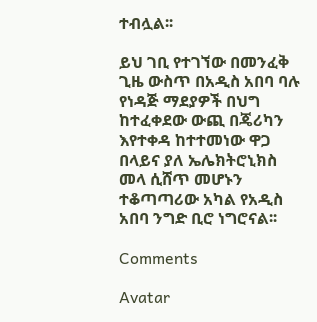ተብሏል፡፡

ይህ ገቢ የተገኘው በመንፈቅ ጊዜ ውስጥ በአዲስ አበባ ባሉ የነዳጅ ማደያዎች በህግ ከተፈቀደው ውጪ በጄሪካን እየተቀዳ ከተተመነው ዋጋ በላይና ያለ ኤሌክትሮኒክስ መላ ሲሸጥ መሆኑን ተቆጣጣሪው አካል የአዲስ አበባ ንግድ ቢሮ ነግሮናል፡፡

Comments

Avatar